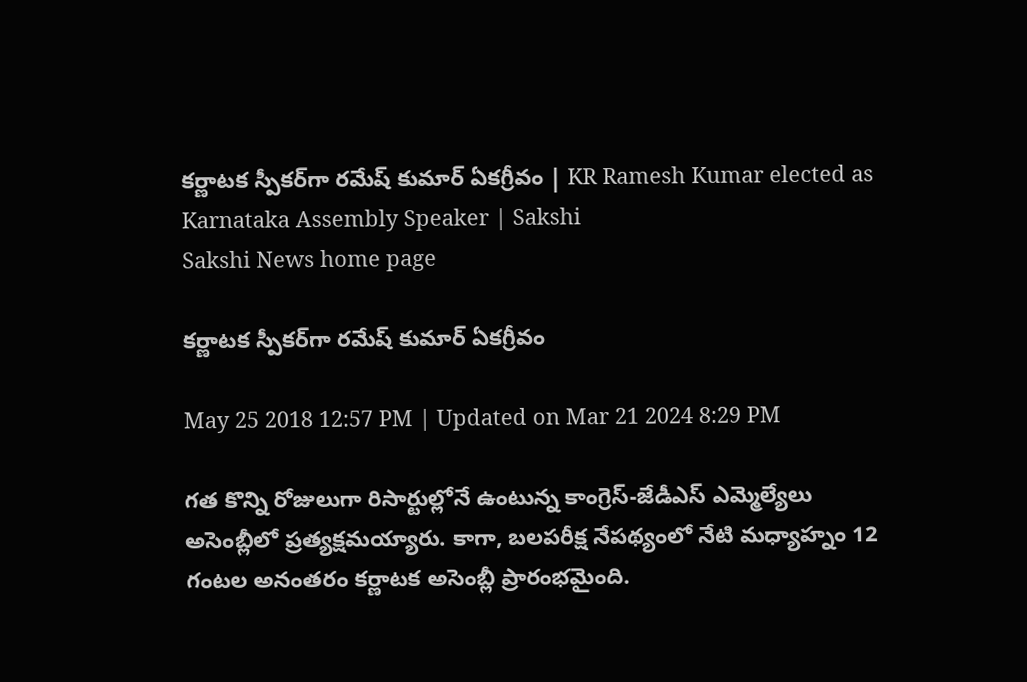కర్ణాటక స్పీకర్‌గా రమేష్ కుమార్ ఏకగ్రీవం | KR Ramesh Kumar elected as Karnataka Assembly Speaker | Sakshi
Sakshi News home page

కర్ణాటక స్పీకర్‌గా రమేష్ కుమార్ ఏకగ్రీవం

May 25 2018 12:57 PM | Updated on Mar 21 2024 8:29 PM

గత కొన్ని రోజులుగా రిసార్టుల్లోనే ఉంటున్న కాంగ్రెస్-జేడీఎస్‌ ఎమ్మెల్యేలు అసెంబ్లీలో ప్రత్యక్షమయ్యారు. కాగా, బలపరీక్ష నేపథ్యంలో నేటి మధ్యాహ్నం 12 గంటల అనంతరం కర్ణాటక అసెంబ్లీ ప్రారంభమైంది.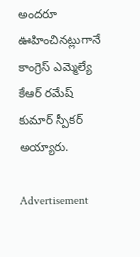అందరూ ఊహించినట్లుగానే కాంగ్రెస్‌ ఎమ్మెల్యే కేఆర్‌ రమేష్ కుమార్ స్పీకర్‌ అయ్యారు.

Advertisement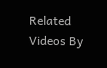Related Videos By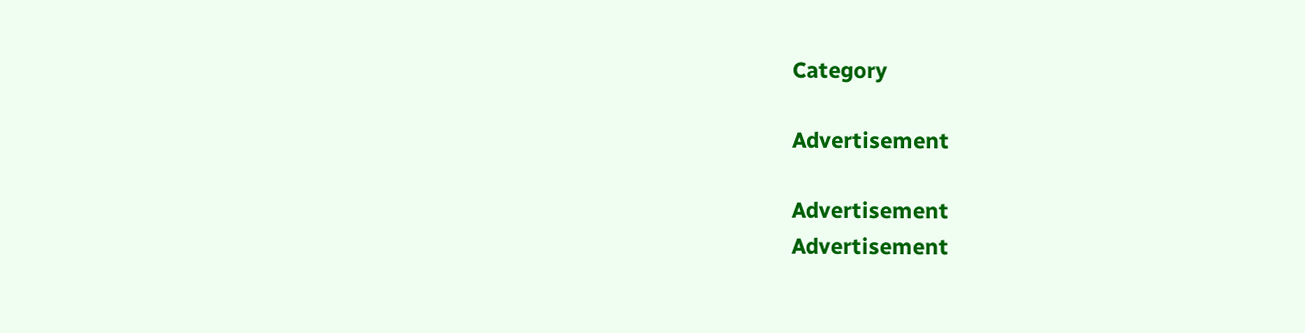Category

Advertisement

Advertisement
Advertisement